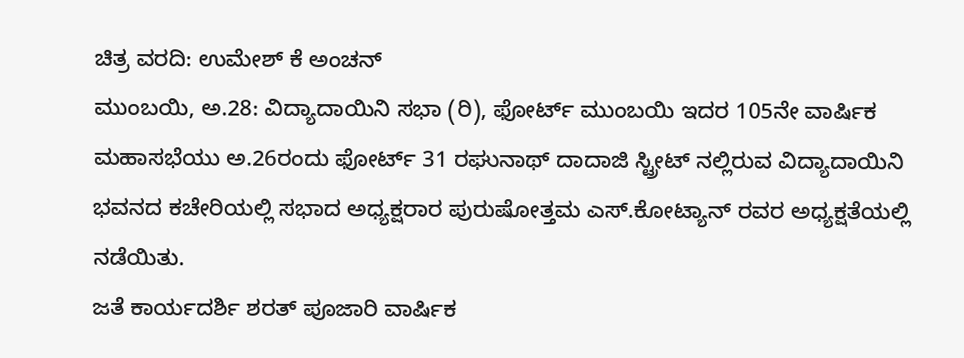ಚಿತ್ರ ವರದಿ: ಉಮೇಶ್ ಕೆ ಅಂಚನ್
ಮುಂಬಯಿ, ಅ.28: ವಿದ್ಯಾದಾಯಿನಿ ಸಭಾ (ರಿ), ಫೋರ್ಟ್ ಮುಂಬಯಿ ಇದರ 105ನೇ ವಾರ್ಷಿಕ ಮಹಾಸಭೆಯು ಅ.26ರಂದು ಫೋರ್ಟ್ 31 ರಘುನಾಥ್ ದಾದಾಜಿ ಸ್ಟ್ರೀಟ್ ನಲ್ಲಿರುವ ವಿದ್ಯಾದಾಯಿನಿ ಭವನದ ಕಚೇರಿಯಲ್ಲಿ ಸಭಾದ ಅಧ್ಯಕ್ಷರಾರ ಪುರುಷೋತ್ತಮ ಎಸ್.ಕೋಟ್ಯಾನ್ ರವರ ಅಧ್ಯಕ್ಷತೆಯಲ್ಲಿ ನಡೆಯಿತು.
ಜತೆ ಕಾರ್ಯದರ್ಶಿ ಶರತ್ ಪೂಜಾರಿ ವಾರ್ಷಿಕ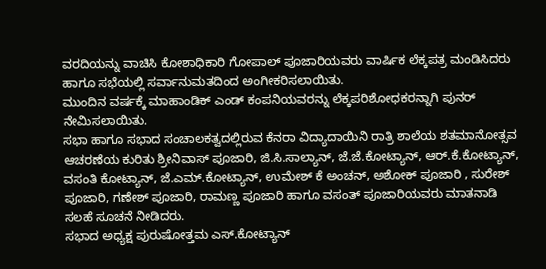ವರದಿಯನ್ನು ವಾಚಿಸಿ ಕೋಶಾಧಿಕಾರಿ ಗೋಪಾಲ್ ಪೂಜಾರಿಯವರು ವಾರ್ಷಿಕ ಲೆಕ್ಕಪತ್ರ ಮಂಡಿಸಿದರು ಹಾಗೂ ಸಭೆಯಲ್ಲಿ ಸರ್ವಾನುಮತದಿಂದ ಅಂಗೀಕರಿಸಲಾಯಿತು.
ಮುಂದಿನ ವರ್ಷಕ್ಕೆ ಮಾಹಾಂಡಿಕ್ ಎಂಡ್ ಕಂಪನಿಯವರನ್ನು ಲೆಕ್ಕಪರಿಶೋಧಕರನ್ನಾಗಿ ಪುನರ್ ನೇಮಿಸಲಾಯಿತು.
ಸಭಾ ಹಾಗೂ ಸಭಾದ ಸಂಚಾಲಕತ್ವದಲ್ಲಿರುವ ಕೆನರಾ ವಿದ್ಯಾದಾಯಿನಿ ರಾತ್ರಿ ಶಾಲೆಯ ಶತಮಾನೋತ್ಸವ ಆಚರಣೆಯ ಕುರಿತು ಶ್ರೀನಿವಾಸ್ ಪೂಜಾರಿ, ಜಿ.ಸಿ.ಸಾಲ್ಯಾನ್, ಜೆ.ಜೆ.ಕೋಟ್ಯಾನ್, ಆರ್.ಕೆ.ಕೋಟ್ಯಾನ್, ವಸಂತಿ ಕೋಟ್ಯಾನ್, ಜೆ.ಎಮ್.ಕೋಟ್ಯಾನ್, ಉಮೇಶ್ ಕೆ ಅಂಚನ್, ಅಶೋಕ್ ಪೂಜಾರಿ , ಸುರೇಶ್ ಪೂಜಾರಿ, ಗಣೇಶ್ ಪೂಜಾರಿ, ರಾಮಣ್ಣ ಪೂಜಾರಿ ಹಾಗೂ ವಸಂತ್ ಪೂಜಾರಿಯವರು ಮಾತನಾಡಿ ಸಲಹೆ ಸೂಚನೆ ನೀಡಿದರು.
ಸಭಾದ ಅಧ್ಯಕ್ಷ ಪುರುಷೋತ್ತಮ ಎಸ್.ಕೋಟ್ಯಾನ್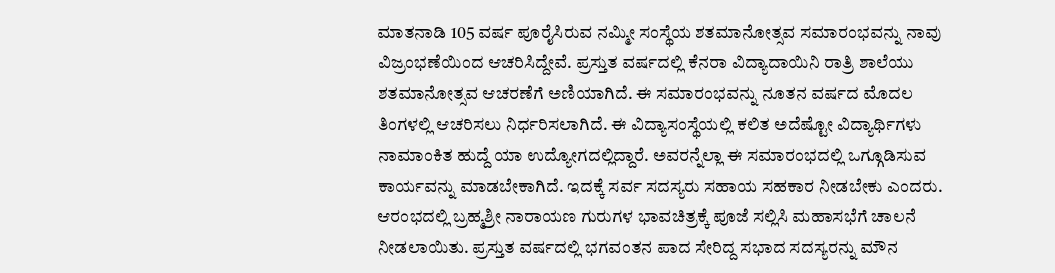ಮಾತನಾಡಿ 105 ವರ್ಷ ಪೂರೈಸಿರುವ ನಮ್ಮೀ ಸಂಸ್ಥೆಯ ಶತಮಾನೋತ್ಸವ ಸಮಾರಂಭವನ್ನು ನಾವು ವಿಜ್ರಂಭಣೆಯಿಂದ ಆಚರಿಸಿದ್ದೇವೆ. ಪ್ರಸ್ತುತ ವರ್ಷದಲ್ಲಿ ಕೆನರಾ ವಿದ್ಯಾದಾಯಿನಿ ರಾತ್ರಿ ಶಾಲೆಯು ಶತಮಾನೋತ್ಸವ ಆಚರಣೆಗೆ ಅಣಿಯಾಗಿದೆ. ಈ ಸಮಾರಂಭವನ್ನು ನೂತನ ವರ್ಷದ ಮೊದಲ ತಿಂಗಳಲ್ಲಿ ಆಚರಿಸಲು ನಿರ್ಧರಿಸಲಾಗಿದೆ. ಈ ವಿದ್ಯಾಸಂಸ್ಥೆಯಲ್ಲಿ ಕಲಿತ ಅದೆಷ್ಟೋ ವಿದ್ಯಾರ್ಥಿಗಳು ನಾಮಾಂಕಿತ ಹುದ್ದೆ ಯಾ ಉದ್ಯೋಗದಲ್ಲಿದ್ದಾರೆ. ಅವರನ್ನೆಲ್ಲಾ ಈ ಸಮಾರಂಭದಲ್ಲಿ ಒಗ್ಗೂಡಿಸುವ ಕಾರ್ಯವನ್ನು ಮಾಡಬೇಕಾಗಿದೆ. ಇದಕ್ಕೆ ಸರ್ವ ಸದಸ್ಯರು ಸಹಾಯ ಸಹಕಾರ ನೀಡಬೇಕು ಎಂದರು.
ಆರಂಭದಲ್ಲಿ ಬ್ರಹ್ಮಶ್ರೀ ನಾರಾಯಣ ಗುರುಗಳ ಭಾವಚಿತ್ರಕ್ಕೆ ಪೂಜೆ ಸಲ್ಲಿಸಿ ಮಹಾಸಭೆಗೆ ಚಾಲನೆ ನೀಡಲಾಯಿತು. ಪ್ರಸ್ತುತ ವರ್ಷದಲ್ಲಿ ಭಗವಂತನ ಪಾದ ಸೇರಿದ್ದ ಸಭಾದ ಸದಸ್ಯರನ್ನು ಮೌನ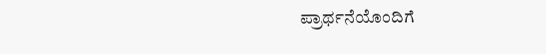ಪ್ರಾರ್ಥನೆಯೊಂದಿಗೆ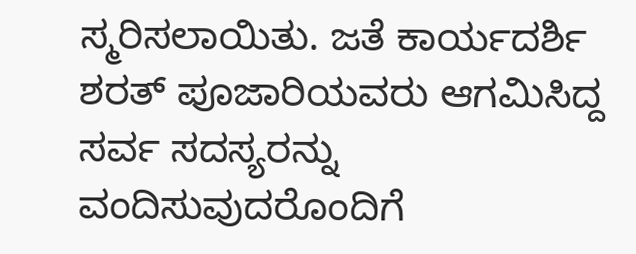ಸ್ಮರಿಸಲಾಯಿತು. ಜತೆ ಕಾರ್ಯದರ್ಶಿ ಶರತ್ ಪೂಜಾರಿಯವರು ಆಗಮಿಸಿದ್ದ ಸರ್ವ ಸದಸ್ಯರನ್ನು ವಂದಿಸುವುದರೊಂದಿಗೆ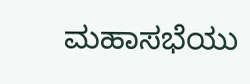ಮಹಾಸಭೆಯು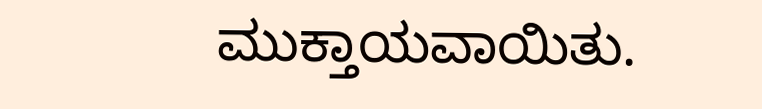ಮುಕ್ತಾಯವಾಯಿತು.